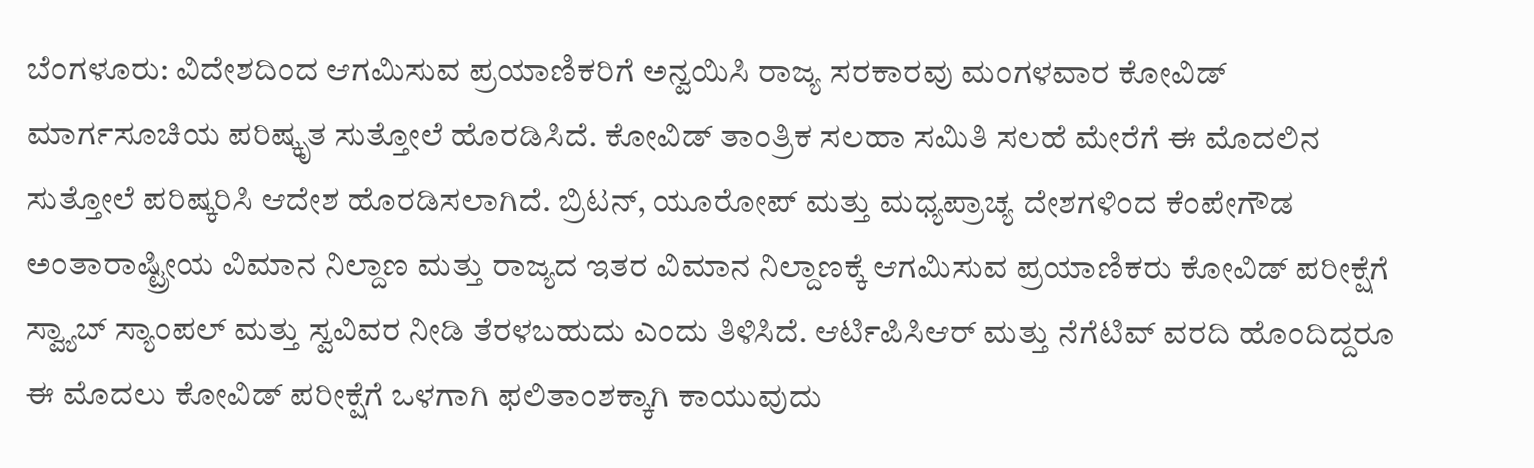ಬೆಂಗಳೂರು: ವಿದೇಶದಿಂದ ಆಗಮಿಸುವ ಪ್ರಯಾಣಿಕರಿಗೆ ಅನ್ವಯಿಸಿ ರಾಜ್ಯ ಸರಕಾರವು ಮಂಗಳವಾರ ಕೋವಿಡ್ ಮಾರ್ಗಸೂಚಿಯ ಪರಿಷ್ಕೃತ ಸುತ್ತೋಲೆ ಹೊರಡಿಸಿದೆ. ಕೋವಿಡ್ ತಾಂತ್ರಿಕ ಸಲಹಾ ಸಮಿತಿ ಸಲಹೆ ಮೇರೆಗೆ ಈ ಮೊದಲಿನ ಸುತ್ತೋಲೆ ಪರಿಷ್ಕರಿಸಿ ಆದೇಶ ಹೊರಡಿಸಲಾಗಿದೆ. ಬ್ರಿಟನ್, ಯೂರೋಪ್ ಮತ್ತು ಮಧ್ಯಪ್ರಾಚ್ಯ ದೇಶಗಳಿಂದ ಕೆಂಪೇಗೌಡ ಅಂತಾರಾಷ್ಟ್ರೀಯ ವಿಮಾನ ನಿಲ್ದಾಣ ಮತ್ತು ರಾಜ್ಯದ ಇತರ ವಿಮಾನ ನಿಲ್ದಾಣಕ್ಕೆ ಆಗಮಿಸುವ ಪ್ರಯಾಣಿಕರು ಕೋವಿಡ್ ಪರೀಕ್ಷೆಗೆ ಸ್ವ್ಯಾಬ್ ಸ್ಯಾಂಪಲ್ ಮತ್ತು ಸ್ವವಿವರ ನೀಡಿ ತೆರಳಬಹುದು ಎಂದು ತಿಳಿಸಿದೆ. ಆರ್ಟಿಪಿಸಿಆರ್ ಮತ್ತು ನೆಗೆಟಿವ್ ವರದಿ ಹೊಂದಿದ್ದರೂ ಈ ಮೊದಲು ಕೋವಿಡ್ ಪರೀಕ್ಷೆಗೆ ಒಳಗಾಗಿ ಫಲಿತಾಂಶಕ್ಕಾಗಿ ಕಾಯುವುದು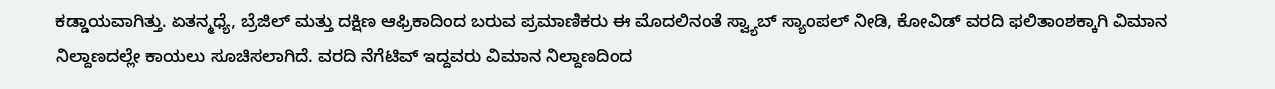ಕಡ್ಡಾಯವಾಗಿತ್ತು. ಏತನ್ಮಧ್ಯೆ, ಬ್ರೆಜಿಲ್ ಮತ್ತು ದಕ್ಷಿಣ ಆಫ್ರಿಕಾದಿಂದ ಬರುವ ಪ್ರಮಾಣಿಕರು ಈ ಮೊದಲಿನಂತೆ ಸ್ವ್ಯಾಬ್ ಸ್ಯಾಂಪಲ್ ನೀಡಿ, ಕೋವಿಡ್ ವರದಿ ಫಲಿತಾಂಶಕ್ಕಾಗಿ ವಿಮಾನ ನಿಲ್ದಾಣದಲ್ಲೇ ಕಾಯಲು ಸೂಚಿಸಲಾಗಿದೆ. ವರದಿ ನೆಗೆಟಿವ್ ಇದ್ದವರು ವಿಮಾನ ನಿಲ್ದಾಣದಿಂದ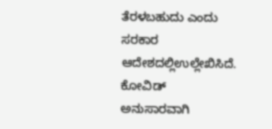ತೆರಳಬಹುದು ಎಂದು ಸರಕಾರ ಆದೇಶದಲ್ಲಿಉಲ್ಲೇಖಿಸಿದೆ. ಕೋವಿಡ್ ಅನುಸಾರವಾಗಿ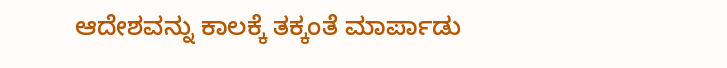ಆದೇಶವನ್ನು ಕಾಲಕ್ಕೆ ತಕ್ಕಂತೆ ಮಾರ್ಪಾಡು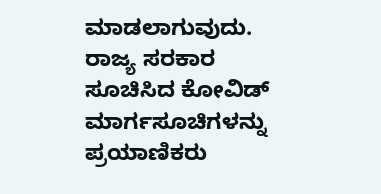ಮಾಡಲಾಗುವುದು. ರಾಜ್ಯ ಸರಕಾರ ಸೂಚಿಸಿದ ಕೋವಿಡ್ ಮಾರ್ಗಸೂಚಿಗಳನ್ನು ಪ್ರಯಾಣಿಕರು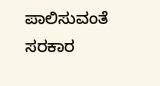ಪಾಲಿಸುವಂತೆ ಸರಕಾರ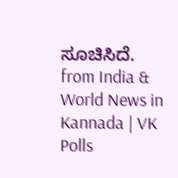ಸೂಚಿಸಿದೆ.
from India & World News in Kannada | VK Polls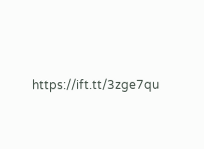https://ift.tt/3zge7qu